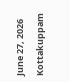June 27, 2026
Kottakuppam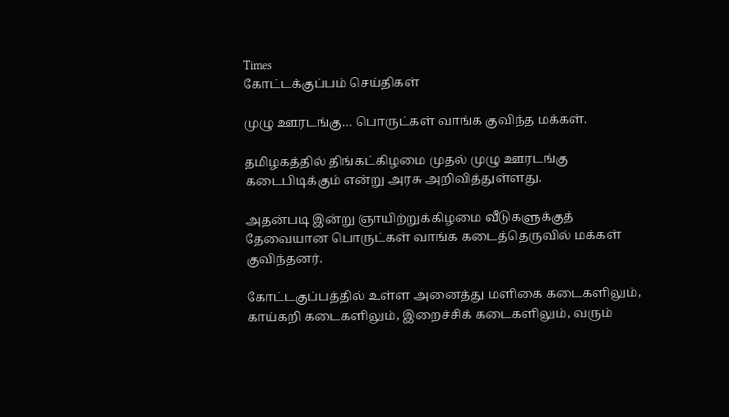Times
கோட்டக்குப்பம் செய்திகள்

முழு ஊரடங்கு… பொருட்கள் வாங்க குவிந்த மக்கள்.

தமிழகத்தில் திங்கட்கிழமை முதல் முழு ஊரடங்கு கடைபிடிக்கும் என்று அரசு அறிவித்துள்ளது.

அதன்படி இன்று ஞாயிற்றுக்கிழமை வீடுகளுக்குத் தேவையான பொருட்கள் வாங்க கடைத்தெருவில் மக்கள் குவிந்தனர்.

கோட்டகுப்பத்தில் உள்ள அனைத்து மளிகை கடைகளிலும், காய்கறி கடைகளிலும், இறைச்சிக் கடைகளிலும், வரும்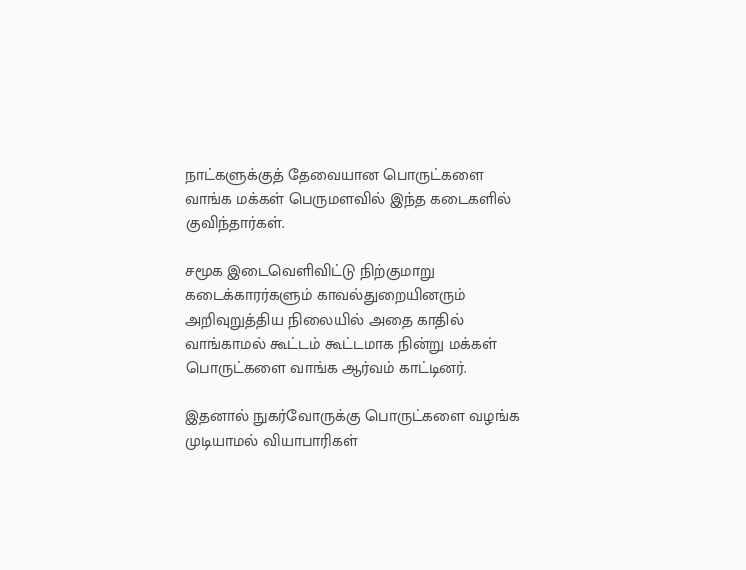நாட்களுக்குத் தேவையான பொருட்களை வாங்க மக்கள் பெருமளவில் இந்த கடைகளில் குவிந்தார்கள்.

சமூக இடைவெளிவிட்டு நிற்குமாறு கடைக்காரர்களும் காவல்துறையினரும் அறிவுறுத்திய நிலையில் அதை காதில் வாங்காமல் கூட்டம் கூட்டமாக நின்று மக்கள் பொருட்களை வாங்க ஆர்வம் காட்டினர்.

இதனால் நுகர்வோருக்கு பொருட்களை வழங்க முடியாமல் வியாபாரிகள்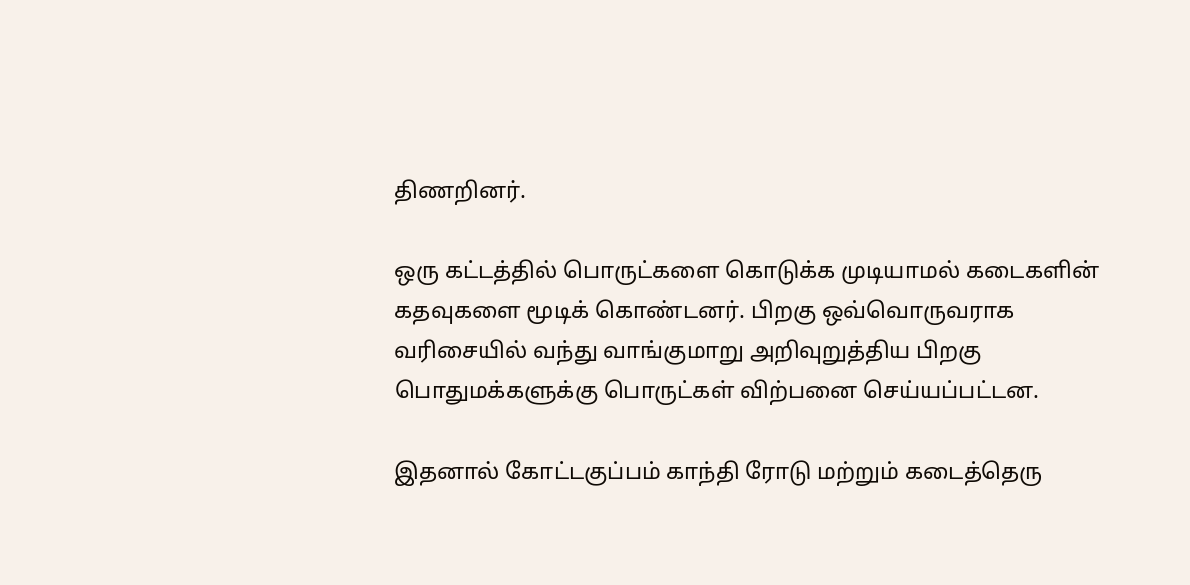திணறினர்.

ஒரு கட்டத்தில் பொருட்களை கொடுக்க முடியாமல் கடைகளின் கதவுகளை மூடிக் கொண்டனர். பிறகு ஒவ்வொருவராக வரிசையில் வந்து வாங்குமாறு அறிவுறுத்திய பிறகு பொதுமக்களுக்கு பொருட்கள் விற்பனை செய்யப்பட்டன.

இதனால் கோட்டகுப்பம் காந்தி ரோடு மற்றும் கடைத்தெரு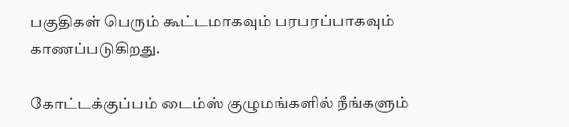பகுதிகள் பெரும் கூட்டமாகவும் பரபரப்பாகவும் காணப்படுகிறது.

கோட்டக்குப்பம் டைம்ஸ் குழுமங்களில் நீங்களும்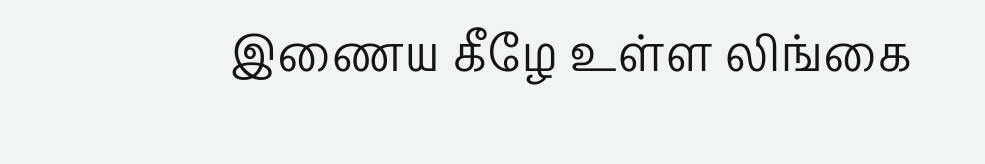இணைய கீழே உள்ள லிங்கை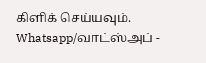கிளிக் செய்யவும்.
Whatsapp/வாட்ஸ்அப் -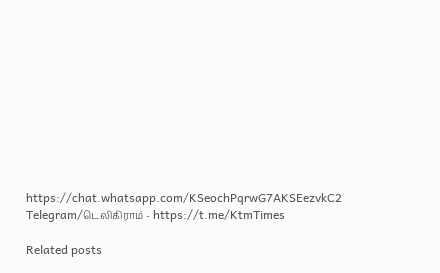https://chat.whatsapp.com/KSeochPqrwG7AKSEezvkC2
Telegram/டெலிகிராம் - https://t.me/KtmTimes

Related posts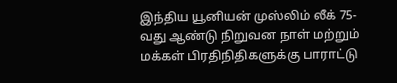இந்திய யூனியன் முஸ்லிம் லீக் 75-வது ஆண்டு நிறுவன நாள் மற்றும் மக்கள் பிரதிநிதிகளுக்கு பாராட்டு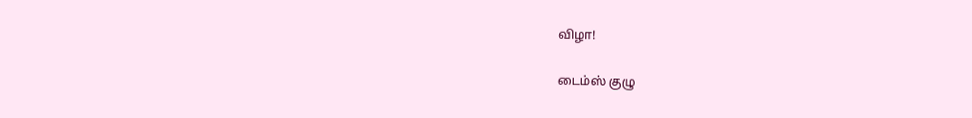விழா!

டைம்ஸ் குழு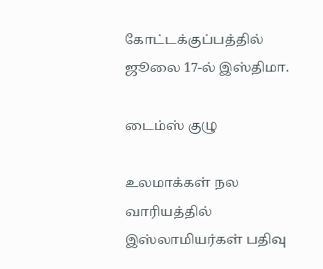கோட்டக்குப்பத்தில் ஜூலை 17-ல் இஸ்திமா.

டைம்ஸ் குழு

உலமாக்கள் நல வாரியத்தில் இஸ்லாமியர்கள் பதிவு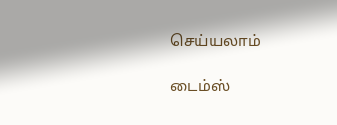செய்யலாம்

டைம்ஸ்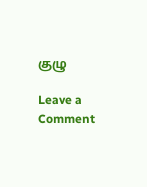குழு

Leave a Comment